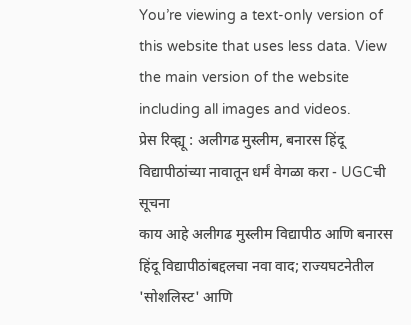You’re viewing a text-only version of this website that uses less data. View the main version of the website including all images and videos.
प्रेस रिव्ह्यू : अलीगढ मुस्लीम, बनारस हिंदू विद्यापीठांच्या नावातून धर्मं वेगळा करा - UGCची सूचना
काय आहे अलीगढ मुस्लीम विद्यापीठ आणि बनारस हिंदू विद्यापीठांबद्दलचा नवा वाद; राज्यघटनेतील 'सोशलिस्ट' आणि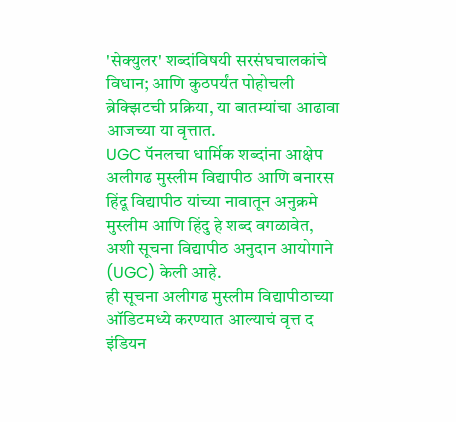'सेक्युलर' शब्दांविषयी सरसंघचालकांचे विधान; आणि कुठपर्यंत पोहोचली ब्रेक्झिटची प्रक्रिया, या बातम्यांचा आढावा आजच्या या वृत्तात.
UGC पॅनलचा धार्मिक शब्दांना आक्षेप
अलीगढ मुस्लीम विद्यापीठ आणि बनारस हिंदू विद्यापीठ यांच्या नावातून अनुक्रमे मुस्लीम आणि हिंदु हे शब्द वगळावेत, अशी सूचना विद्यापीठ अनुदान आयोगाने (UGC) केली आहे.
ही सूचना अलीगढ मुस्लीम विद्यापीठाच्या ऑडिटमध्ये करण्यात आल्याचं वृत्त द इंडियन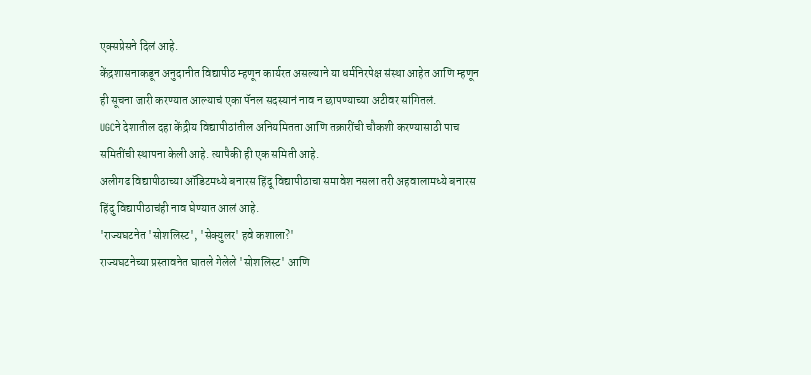एक्सप्रेसने दिलं आहे.
केंद्रशासनाकडून अनुदानीत विद्यापीठ म्हणून कार्यरत असल्याने या धर्मनिरपेक्ष संस्था आहेत आणि म्हणून ही सूचना जारी करण्यात आल्याचं एका पॅनल सदस्यानं नाव न छापण्याच्या अटीवर सांगितलं.
UGCने देशातील दहा केंद्रीय विद्यापीठांतील अनियमितता आणि तक्रारींची चौकशी करण्यासाठी पाच समितींची स्थापना केली आहे. त्यापैकी ही एक समिती आहे.
अलीगढ विद्यापीठाच्या ऑडिटमध्ये बनारस हिंदू विद्यापीठाचा समावेश नसला तरी अहवालामध्ये बनारस हिंदु विद्यापीठाचंही नाव घेण्यात आलं आहे.
'राज्यघटनेत 'सोशलिस्ट', 'सेक्युलर' हवे कशाला?'
राज्यघटनेच्या प्रस्तावनेत घातले गेलेले 'सोशलिस्ट' आणि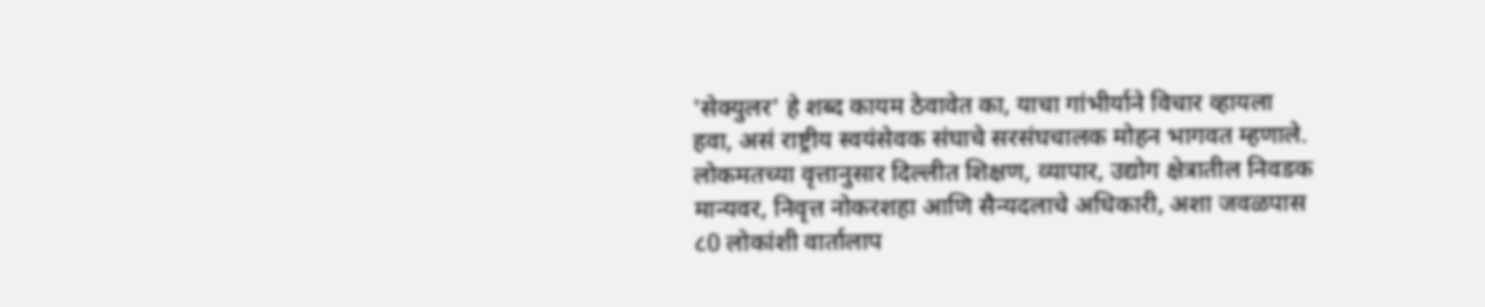'सेक्युलर' हे शब्द कायम ठेवावेत का, याचा गांभीर्याने विचार व्हायला हवा, असं राष्ट्रीय स्वयंसेवक संघाचे सरसंघचालक मोहन भागवत म्हणाले.
लोकमतच्या वृत्तानुसार दिल्लीत शिक्षण, व्यापार, उद्योग क्षेत्रातील निवडक मान्यवर, निवृत्त नोकरशहा आणि सैन्यदलाचे अधिकारी, अशा जवळपास ८0 लोकांशी वार्तालाप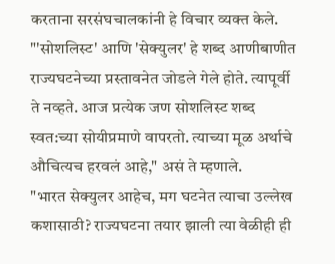करताना सरसंघचालकांनी हे विचार व्यक्त केले.
"'सोशलिस्ट' आणि 'सेक्युलर' हे शब्द आणीबाणीत राज्यघटनेच्या प्रस्तावनेत जोडले गेले होते. त्यापूर्वी ते नव्हते. आज प्रत्येक जण सोशलिस्ट शब्द स्वत:च्या सोयीप्रमाणे वापरतो. त्याच्या मूळ अर्थाचे औचित्यच हरवलं आहे," असं ते म्हणाले.
"भारत सेक्युलर आहेच, मग घटनेत त्याचा उल्लेख कशासाठी? राज्यघटना तयार झाली त्या वेळीही ही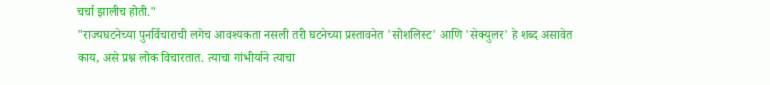चर्चा झालीच होती."
"राज्यघटनेच्या पुनर्विचाराची लगेच आवश्यकता नसली तरी घटनेच्या प्रस्तावनेत 'सोशलिस्ट' आणि 'सेक्युलर' हे शब्द असावेत काय, असे प्रश्न लोक विचारतात. त्याचा गांभीर्याने त्याचा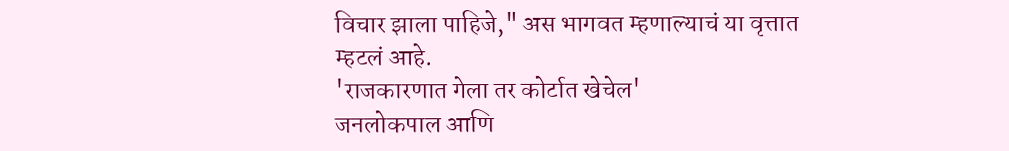विचार झाला पाहिजे," अस भागवत म्हणाल्याचं या वृत्तात म्हटलं आहे.
'राजकारणात गेला तर कोर्टात खेचेल'
जनलोकपाल आणि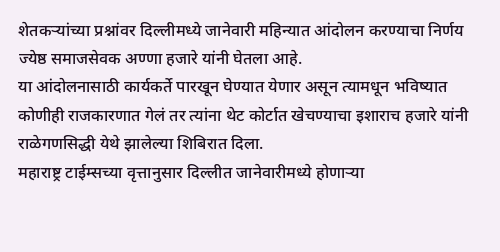शेतकऱ्यांच्या प्रश्नांवर दिल्लीमध्ये जानेवारी महिन्यात आंदोलन करण्याचा निर्णय ज्येष्ठ समाजसेवक अण्णा हजारे यांनी घेतला आहे.
या आंदोलनासाठी कार्यकर्ते पारखून घेण्यात येणार असून त्यामधून भविष्यात कोणीही राजकारणात गेलं तर त्यांना थेट कोर्टात खेचण्याचा इशाराच हजारे यांनी राळेगणसिद्धी येथे झालेल्या शिबिरात दिला.
महाराष्ट्र टाईम्सच्या वृत्तानुसार दिल्लीत जानेवारीमध्ये होणाऱ्या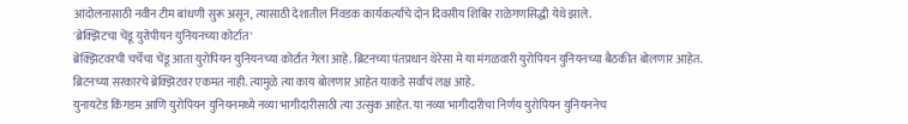आंदोलनासाठी नवीन टीम बांधणी सुरू असून, त्यासाठी देशातील निवडक कार्यकर्त्यांचे दोन दिवसीय शिबिर राळेगणसिद्धी येथे झाले.
'ब्रेक्झिटचा चेंडू युरोपीयन युनियनच्या कोर्टात'
ब्रेक्झिटवरची चर्चेचा चेंडू आता युरोपियन युनियनच्या कोर्टात गेला आहे. ब्रिटनच्या पंतप्रधान थेरेसा मे या मंगळवारी युरोपियन युनियनच्या बैठकीत बोलणार आहेत.
ब्रिटनच्या सरकारचे ब्रेक्झिटवर एकमत नाही. त्यामुळे त्या काय बोलणार आहेत याकडे सर्वांचं लक्ष आहे.
युनायटेड किंगडम आणि युरोपियन युनियनमध्ये नव्या भागीदारीसाठी त्या उत्सुक आहेत. या नव्या भागीदारीचा निर्णय युरोपियन युनियननेच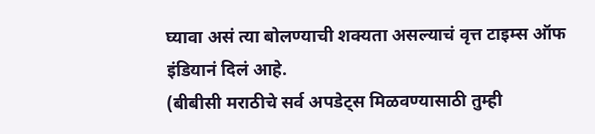घ्यावा असं त्या बोलण्याची शक्यता असल्याचं वृत्त टाइम्स ऑफ इंडियानं दिलं आहे.
(बीबीसी मराठीचे सर्व अपडेट्स मिळवण्यासाठी तुम्ही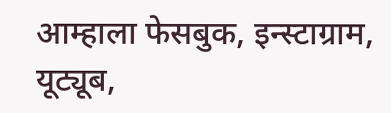आम्हाला फेसबुक, इन्स्टाग्राम, यूट्यूब,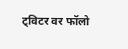ट्विटर वर फॉलो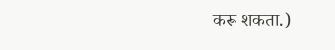करू शकता.)